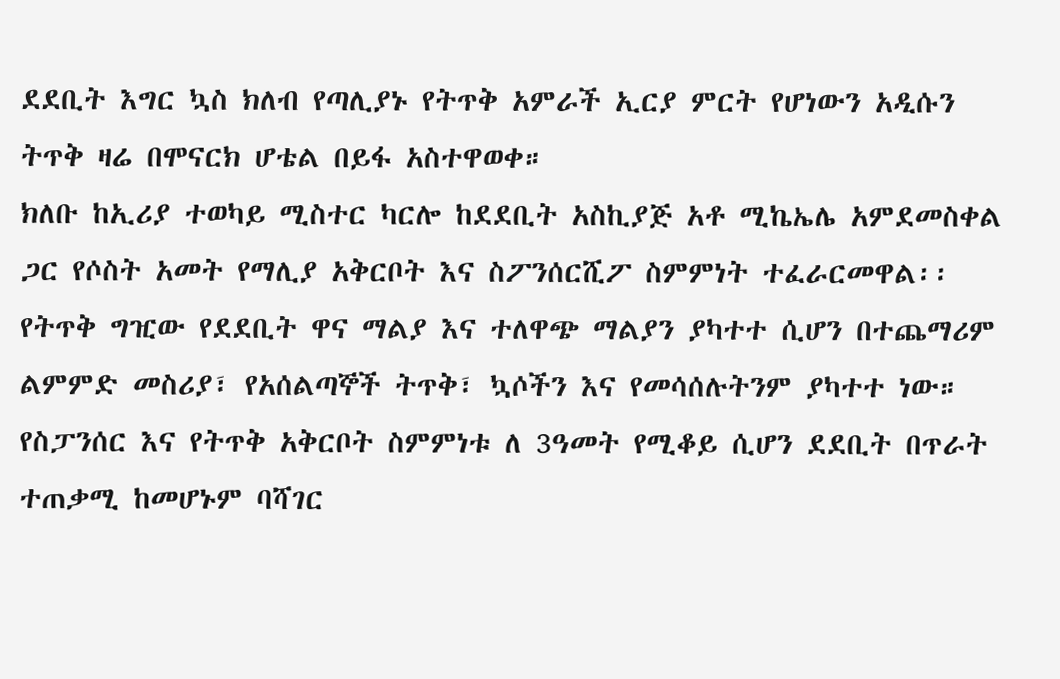ደደቢት እግር ኳስ ክለብ የጣሊያኑ የትጥቅ አምራች ኢርያ ምርት የሆነውን አዲሱን ትጥቅ ዛሬ በሞናርክ ሆቴል በይፋ አስተዋወቀ።
ክለቡ ከኢሪያ ተወካይ ሚስተር ካርሎ ከደደቢት አስኪያጅ አቶ ሚኬኤሌ አምደመስቀል ጋር የሶስት አመት የማሊያ አቅርቦት እና ስፖንሰርሺፖ ስምምነት ተፈራርመዋል፡፡
የትጥቅ ግዢው የደደቢት ዋና ማልያ እና ተለዋጭ ማልያን ያካተተ ሲሆን በተጨማሪም ልምምድ መስሪያ፣ የአሰልጣኞች ትጥቅ፣ ኳሶችን እና የመሳሰሉትንም ያካተተ ነው።
የስፓንሰር እና የትጥቅ አቅርቦት ስምምነቱ ለ 3ዓመት የሚቆይ ሲሆን ደደቢት በጥራት ተጠቃሚ ከመሆኑም ባሻገር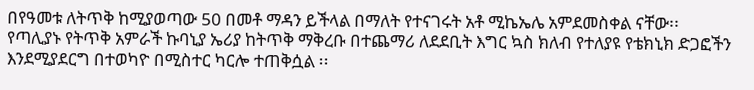በየዓመቱ ለትጥቅ ከሚያወጣው 50 በመቶ ማዳን ይችላል በማለት የተናገሩት አቶ ሚኬኤሌ አምደመስቀል ናቸው፡፡
የጣሊያኑ የትጥቅ አምራች ኩባኒያ ኤሪያ ከትጥቅ ማቅረቡ በተጨማሪ ለደደቢት እግር ኳስ ክለብ የተለያዩ የቴክኒክ ድጋፎችን እንደሚያደርግ በተወካዮ በሚስተር ካርሎ ተጠቅሷል ፡፡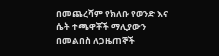በመጨረሻም የክለቡ የወንድ እና ሴት ተጫዋቾች ማሊያውን በመልበስ ለጋዜጠኞች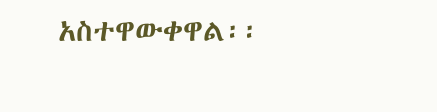አስተዋውቀዋል፡፡